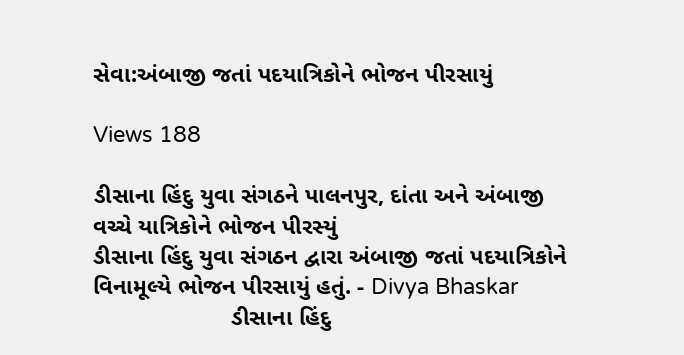સેવા:અંબાજી જતાં પદયાત્રિકોને ભોજન પીરસાયું

Views 188

ડીસાના હિંદુ યુવા સંગઠને પાલનપુર, દાંતા અને અંબાજી વચ્ચે યાત્રિકોને ભોજન પીરસ્યું
ડીસાના હિંદુ યુવા સંગઠન દ્વારા અંબાજી જતાં પદયાત્રિકોને વિનામૂલ્યે ભોજન પીરસાયું હતું. - Divya Bhaskar
                     ડીસાના હિંદુ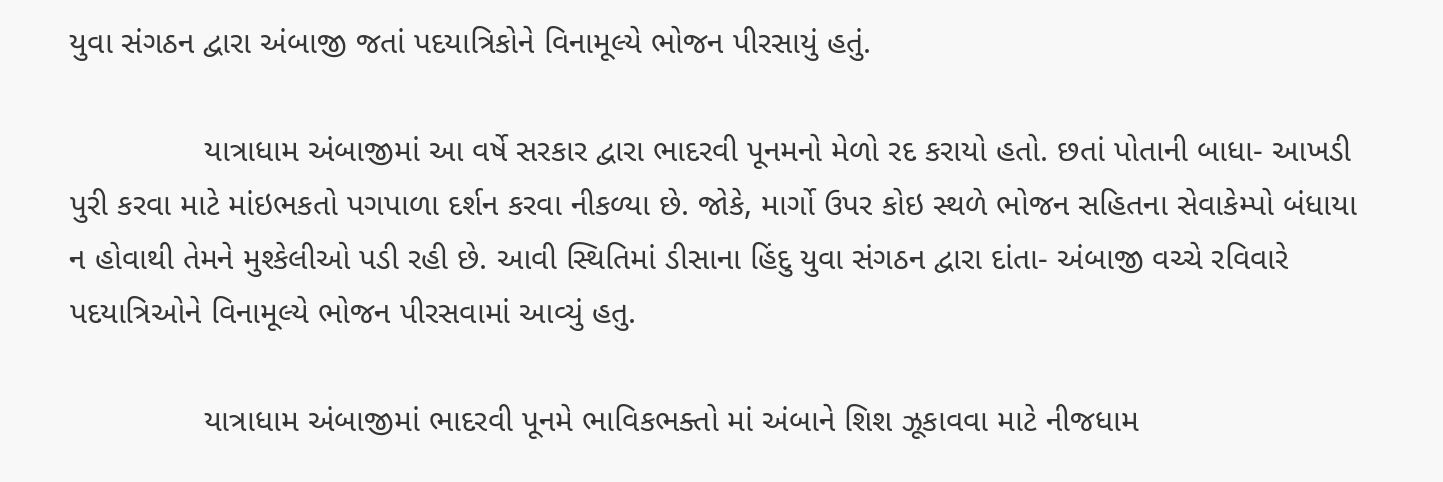યુવા સંગઠન દ્વારા અંબાજી જતાં પદયાત્રિકોને વિનામૂલ્યે ભોજન પીરસાયું હતું.

               યાત્રાધામ અંબાજીમાં આ વર્ષે સરકાર દ્વારા ભાદરવી પૂનમનો મેળો રદ કરાયો હતો. છતાં પોતાની બાધા- આખડી પુરી કરવા માટે માંઇભકતો પગપાળા દર્શન કરવા નીકળ્યા છે. જોકે, માર્ગો ઉપર કોઇ સ્થળે ભોજન સહિતના સેવાકેમ્પો બંધાયા ન હોવાથી તેમને મુશ્કેલીઓ પડી રહી છે. આવી સ્થિતિમાં ડીસાના હિંદુ યુવા સંગઠન દ્વારા દાંતા- અંબાજી વચ્ચે રવિવારે પદયાત્રિઓને વિનામૂલ્યે ભોજન પીરસવામાં આવ્યું હતુ.

               યાત્રાધામ અંબાજીમાં ભાદરવી પૂનમે ભાવિકભક્તો માં અંબાને શિશ ઝૂકાવવા માટે નીજધામ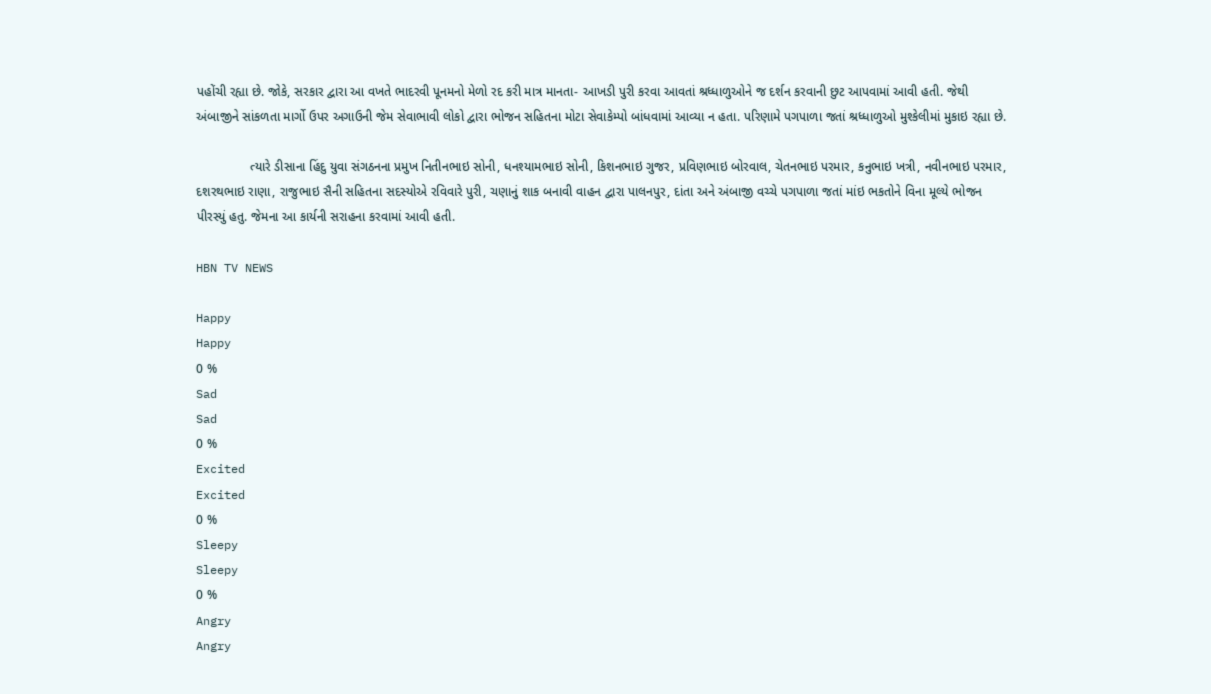પહોંચી રહ્યા છે. જોકે, સરકાર દ્વારા આ વખતે ભાદરવી પૂનમનો મેળો રદ કરી માત્ર માનતા- આખડી પુરી કરવા આવતાં શ્રધ્ધાળુઓને જ દર્શન કરવાની છુટ આપવામાં આવી હતી. જેથી અંબાજીને સાંકળતા માર્ગો ઉપર અગાઉની જેમ સેવાભાવી લોકો દ્વારા ભોજન સહિતના મોટા સેવાકેમ્પો બાંધવામાં આવ્યા ન હતા. પરિણામે પગપાળા જતાં શ્રધ્ધાળુઓ મુશ્કેલીમાં મુકાઇ રહ્યા છે.

               ત્યારે ડીસાના હિંદુ યુવા સંગઠનના પ્રમુખ નિતીનભાઇ સોની, ધનશ્યામભાઇ સોની, કિશનભાઇ ગુજર, પ્રવિણભાઇ બોરવાલ, ચેતનભાઇ પરમાર, કનુભાઇ ખત્રી, નવીનભાઇ પરમાર, દશરથભાઇ રાણા, રાજુભાઇ સૈની સહિતના સદસ્યોએ રવિવારે પુરી, ચણાનું શાક બનાવી વાહન દ્વારા પાલનપુર, દાંતા અને અંબાજી વચ્ચે પગપાળા જતાં માંઇ ભકતોને વિના મૂલ્યે ભોજન પીરસ્યું હતુ. જેમના આ કાર્યની સરાહના કરવામાં આવી હતી.

HBN TV NEWS

Happy
Happy
0 %
Sad
Sad
0 %
Excited
Excited
0 %
Sleepy
Sleepy
0 %
Angry
Angry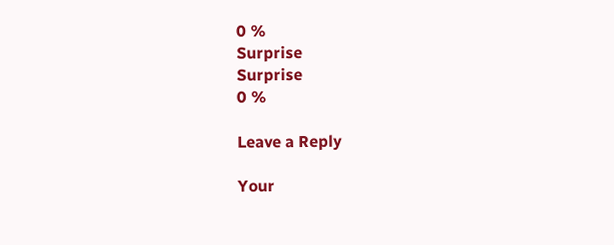0 %
Surprise
Surprise
0 %

Leave a Reply

Your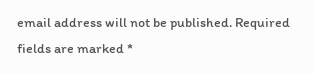email address will not be published. Required fields are marked *